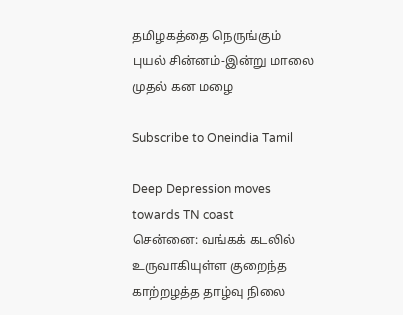தமிழகத்தை நெருங்கும் புயல் சின்னம்-இன்று மாலை முதல் கன மழை

Subscribe to Oneindia Tamil

Deep Depression moves towards TN coast
சென்னை: வங்கக் கடலில் உருவாகியுள்ள குறைந்த காற்றழத்த தாழ்வு நிலை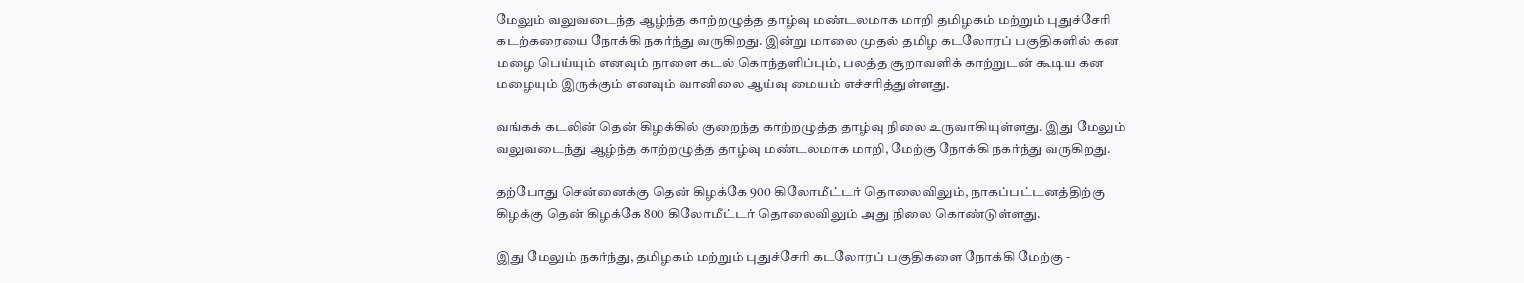மேலும் வலுவடைந்த ஆழ்ந்த காற்றழுத்த தாழ்வு மண்டலமாக மாறி தமிழகம் மற்றும் புதுச்சேரி கடற்கரையை நோக்கி நகர்ந்து வருகிறது. இன்று மாலை முதல் தமிழ கடலோரப் பகுதிகளில் கன மழை பெய்யும் எனவும் நாளை கடல் கொந்தளிப்பும், பலத்த சூறாவளிக் காற்றுடன் கூடிய கன மழையும் இருக்கும் எனவும் வானிலை ஆய்வு மையம் எச்சரித்துள்ளது.

வங்கக் கடலின் தென் கிழக்கில் குறைந்த காற்றழுத்த தாழ்வு நிலை உருவாகியுள்ளது. இது மேலும் வலுவடைந்து ஆழ்ந்த காற்றழுத்த தாழ்வு மண்டலமாக மாறி, மேற்கு நோக்கி நகர்ந்து வருகிறது.

தற்போது சென்னைக்கு தென் கிழக்கே 900 கிலோமீட்டர் தொலைவிலும், நாகப்பட்டனத்திற்கு கிழக்கு தென் கிழக்கே 800 கிலோமீட்டர் தொலைவிலும் அது நிலை கொண்டுள்ளது.

இது மேலும் நகர்ந்து, தமிழகம் மற்றும் புதுச்சேரி கடலோரப் பகுதிகளை நோக்கி மேற்கு -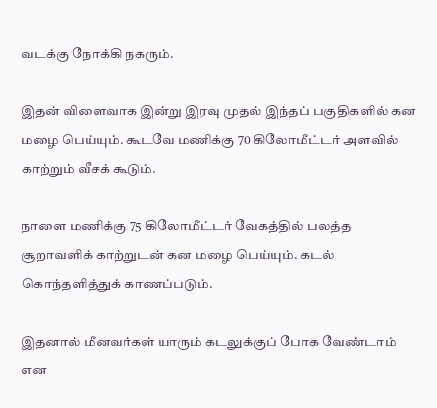வடக்கு நோக்கி நகரும்.

இதன் விளைவாக இன்று இரவு முதல் இந்தப் பகுதிகளில் கன மழை பெய்யும். கூடவே மணிக்கு 70 கிலோமீட்டர் அளவில் காற்றும் வீசக் கூடும்.

நாளை மணிக்கு 75 கிலோமீட்டர் வேகத்தில் பலத்த சூறாவளிக் காற்றுடன் கன மழை பெய்யும். கடல் கொந்தளித்துக் காணப்படும்.

இதனால் மீனவர்கள் யாரும் கடலுக்குப் போக வேண்டாம் என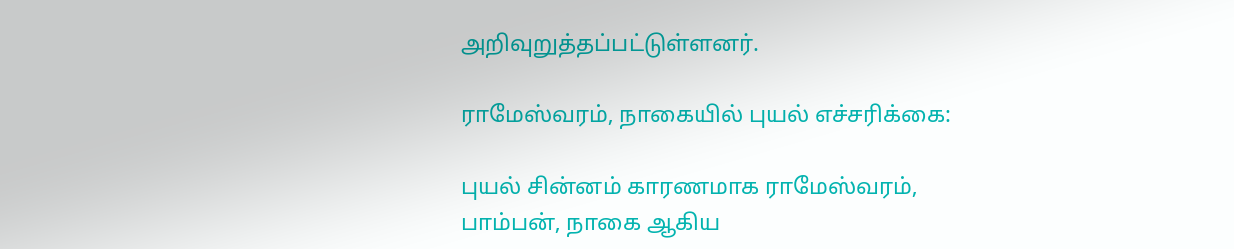அறிவுறுத்தப்பட்டுள்ளனர்.

ராமேஸ்வரம், நாகையில் புயல் எச்சரிக்கை:

புயல் சின்னம் காரணமாக ராமேஸ்வரம், பாம்பன், நாகை ஆகிய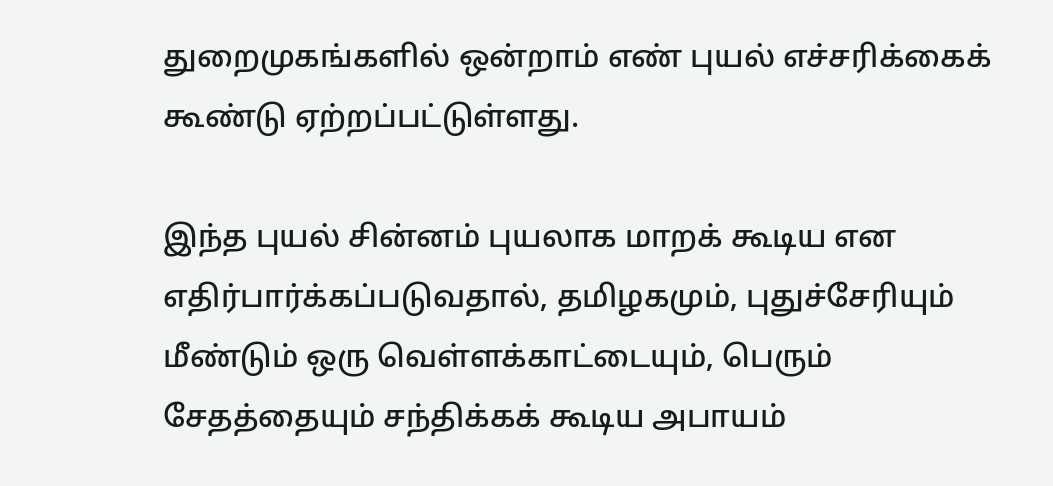துறைமுகங்களில் ஒன்றாம் எண் புயல் எச்சரிக்கைக் கூண்டு ஏற்றப்பட்டுள்ளது.

இந்த புயல் சின்னம் புயலாக மாறக் கூடிய என எதிர்பார்க்கப்படுவதால், தமிழகமும், புதுச்சேரியும் மீண்டும் ஒரு வெள்ளக்காட்டையும், பெரும் சேதத்தையும் சந்திக்கக் கூடிய அபாயம்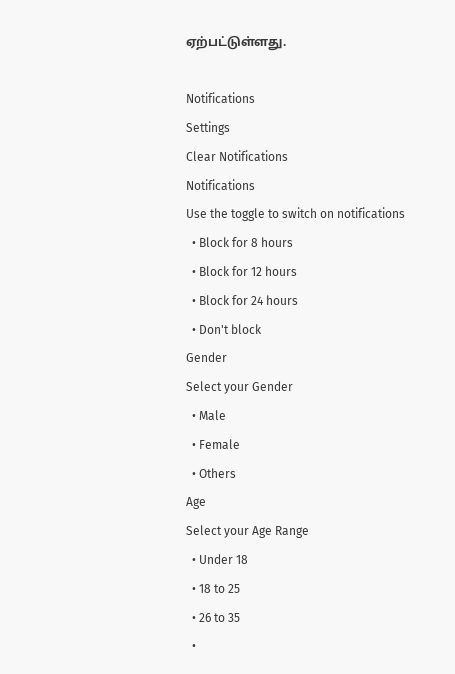ஏற்பட்டுள்ளது.

Notifications
Settings
Clear Notifications
Notifications
Use the toggle to switch on notifications
  • Block for 8 hours
  • Block for 12 hours
  • Block for 24 hours
  • Don't block
Gender
Select your Gender
  • Male
  • Female
  • Others
Age
Select your Age Range
  • Under 18
  • 18 to 25
  • 26 to 35
  •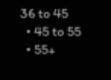36 to 45
  • 45 to 55
  • 55+